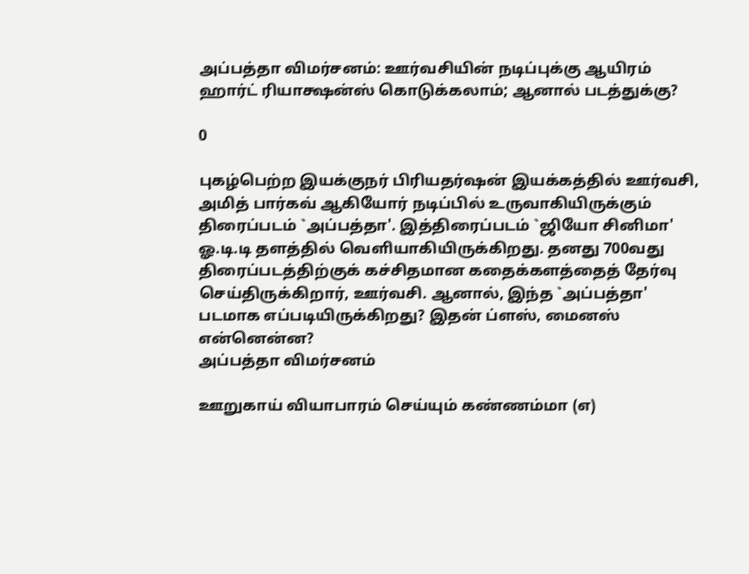அப்பத்தா விமர்சனம்: ஊர்வசியின் நடிப்புக்கு ஆயிரம் ஹார்ட் ரியாக்ஷன்ஸ் கொடுக்கலாம்; ஆனால் படத்துக்கு?

0

புகழ்பெற்ற இயக்குநர் பிரியதர்ஷன் இயக்கத்தில் ஊர்வசி, அமித் பார்கவ் ஆகியோர் நடிப்பில் உருவாகியிருக்கும் திரைப்படம் `அப்பத்தா'. இத்திரைப்படம் `ஜியோ சினிமா' ஓ.டி.டி தளத்தில் வெளியாகியிருக்கிறது. தனது 700வது திரைப்படத்திற்குக் கச்சிதமான கதைக்களத்தைத் தேர்வு செய்திருக்கிறார், ஊர்வசி. ஆனால், இந்த `அப்பத்தா' படமாக எப்படியிருக்கிறது? இதன் ப்ளஸ், மைனஸ் என்னென்ன?
அப்பத்தா விமர்சனம்

ஊறுகாய் வியாபாரம் செய்யும் கண்ணம்மா (எ)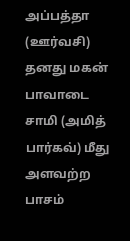அப்பத்தா (ஊர்வசி) தனது மகன் பாவாடை சாமி (அமித் பார்கவ்) மீது அளவற்ற பாசம்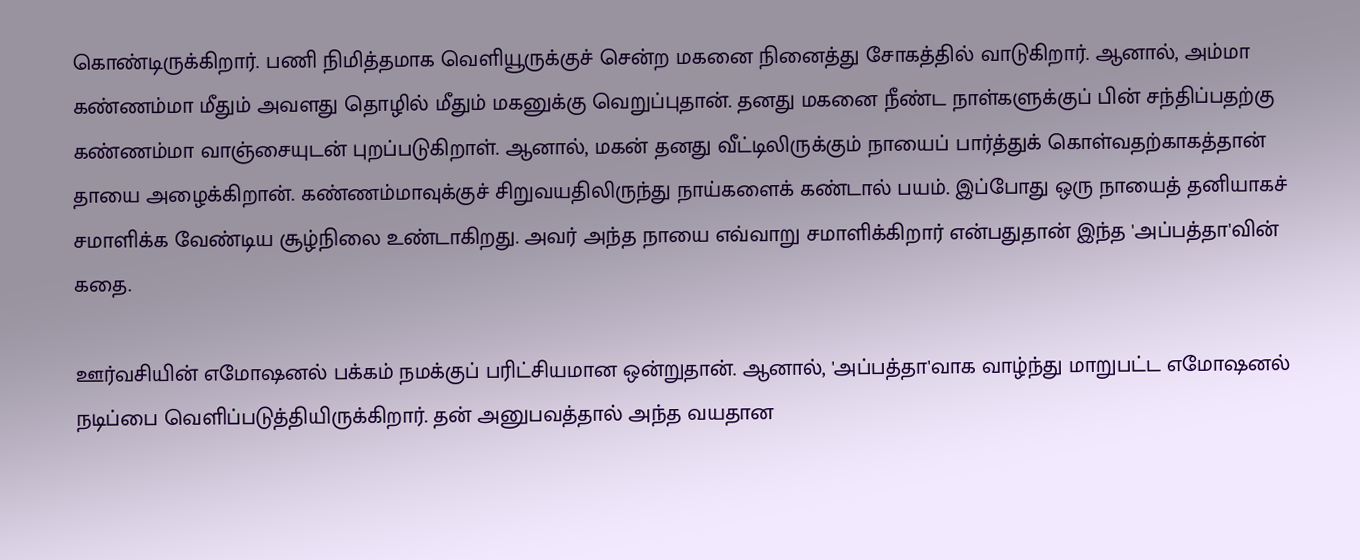கொண்டிருக்கிறார். பணி நிமித்தமாக வெளியூருக்குச் சென்ற மகனை நினைத்து சோகத்தில் வாடுகிறார். ஆனால், அம்மா கண்ணம்மா மீதும் அவளது தொழில் மீதும் மகனுக்கு வெறுப்புதான். தனது மகனை நீண்ட நாள்களுக்குப் பின் சந்திப்பதற்கு கண்ணம்மா வாஞ்சையுடன் புறப்படுகிறாள். ஆனால், மகன் தனது வீட்டிலிருக்கும் நாயைப் பார்த்துக் கொள்வதற்காகத்தான் தாயை அழைக்கிறான். கண்ணம்மாவுக்குச் சிறுவயதிலிருந்து நாய்களைக் கண்டால் பயம். இப்போது ஒரு நாயைத் தனியாகச் சமாளிக்க வேண்டிய சூழ்நிலை உண்டாகிறது. அவர் அந்த நாயை எவ்வாறு சமாளிக்கிறார் என்பதுதான் இந்த 'அப்பத்தா'வின் கதை.

ஊர்வசியின் எமோஷனல் பக்கம் நமக்குப் பரிட்சியமான ஒன்றுதான். ஆனால், 'அப்பத்தா'வாக வாழ்ந்து மாறுபட்ட எமோஷனல் நடிப்பை வெளிப்படுத்தியிருக்கிறார். தன் அனுபவத்தால் அந்த வயதான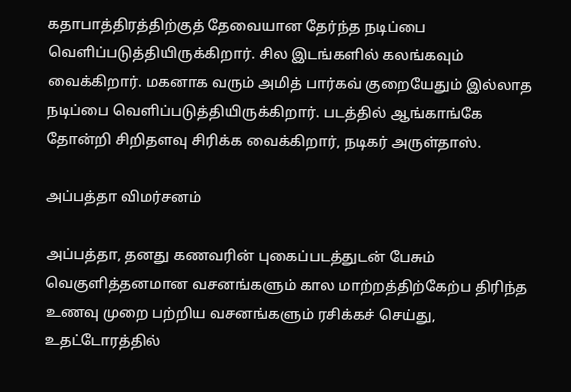கதாபாத்திரத்திற்குத் தேவையான தேர்ந்த நடிப்பை வெளிப்படுத்தியிருக்கிறார். சில இடங்களில் கலங்கவும் வைக்கிறார். மகனாக வரும் அமித் பார்கவ் குறையேதும் இல்லாத நடிப்பை வெளிப்படுத்தியிருக்கிறார். படத்தில் ஆங்காங்கே தோன்றி சிறிதளவு சிரிக்க வைக்கிறார், நடிகர் அருள்தாஸ்.

அப்பத்தா விமர்சனம்

அப்பத்தா, தனது கணவரின் புகைப்படத்துடன் பேசும் வெகுளித்தனமான வசனங்களும் கால மாற்றத்திற்கேற்ப திரிந்த உணவு முறை பற்றிய வசனங்களும் ரசிக்கச் செய்து, உதட்டோரத்தில்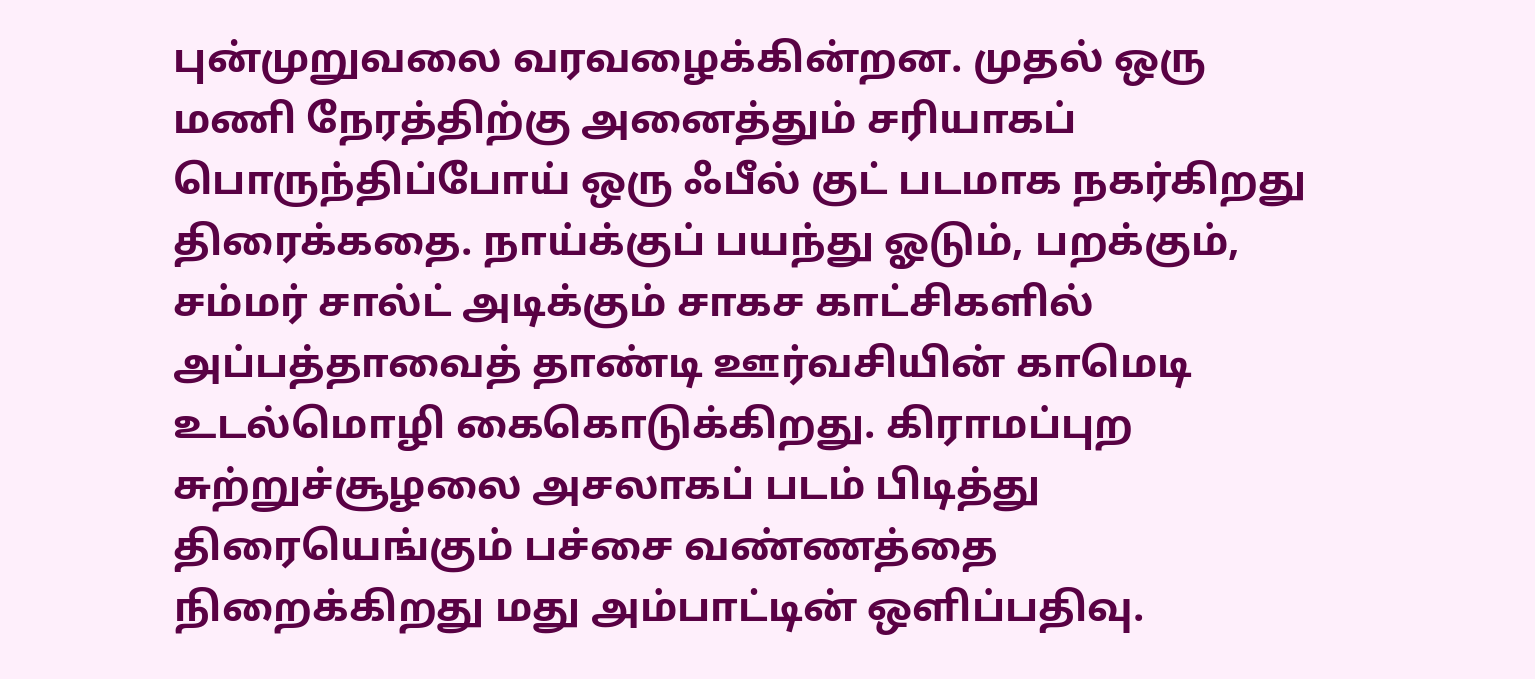புன்முறுவலை வரவழைக்கின்றன. முதல் ஒரு மணி நேரத்திற்கு அனைத்தும் சரியாகப் பொருந்திப்போய் ஒரு ஃபீல் குட் படமாக நகர்கிறது திரைக்கதை. நாய்க்குப் பயந்து ஓடும், பறக்கும், சம்மர் சால்ட் அடிக்கும் சாகச காட்சிகளில் அப்பத்தாவைத் தாண்டி ஊர்வசியின் காமெடி உடல்மொழி கைகொடுக்கிறது. கிராமப்புற சுற்றுச்சூழலை அசலாகப் படம் பிடித்து திரையெங்கும் பச்சை வண்ணத்தை நிறைக்கிறது மது அம்பாட்டின் ஒளிப்பதிவு.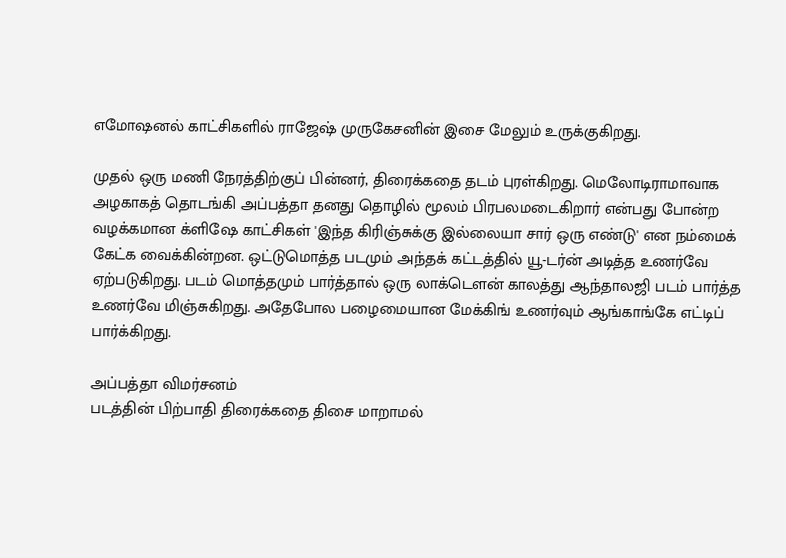எமோஷனல் காட்சிகளில் ராஜேஷ் முருகேசனின் இசை மேலும் உருக்குகிறது.

முதல் ஒரு மணி நேரத்திற்குப் பின்னர், திரைக்கதை தடம் புரள்கிறது. மெலோடிராமாவாக அழகாகத் தொடங்கி அப்பத்தா தனது தொழில் மூலம் பிரபலமடைகிறார் என்பது போன்ற வழக்கமான க்ளிஷே காட்சிகள் 'இந்த கிரிஞ்சுக்கு இல்லையா சார் ஒரு எண்டு' என நம்மைக் கேட்க வைக்கின்றன. ஒட்டுமொத்த படமும் அந்தக் கட்டத்தில் யூ-டர்ன் அடித்த உணர்வே ஏற்படுகிறது. படம் மொத்தமும் பார்த்தால் ஒரு லாக்டௌன் காலத்து ஆந்தாலஜி படம் பார்த்த உணர்வே மிஞ்சுகிறது. அதேபோல பழைமையான மேக்கிங் உணர்வும் ஆங்காங்கே எட்டிப் பார்க்கிறது.

அப்பத்தா விமர்சனம்
படத்தின் பிற்பாதி திரைக்கதை திசை மாறாமல்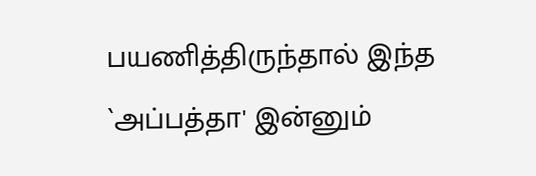பயணித்திருந்தால் இந்த `அப்பத்தா' இன்னும்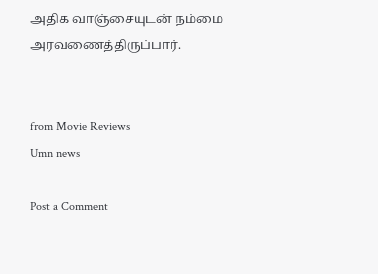அதிக வாஞ்சையுடன் நம்மை அரவணைத்திருப்பார்.


from Movie Reviews
Umn news

Post a Comment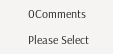0Comments

Please Select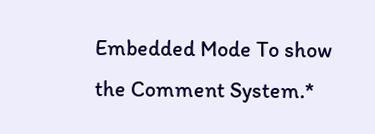Embedded Mode To show the Comment System.*